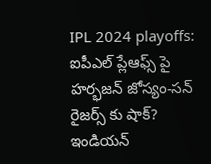IPL 2024 playoffs: ఐపీఎల్ ప్లేఆఫ్స్ పై హర్భజన్ జోస్యం-సన్ రైజర్స్ కు షాక్?
ఇండియన్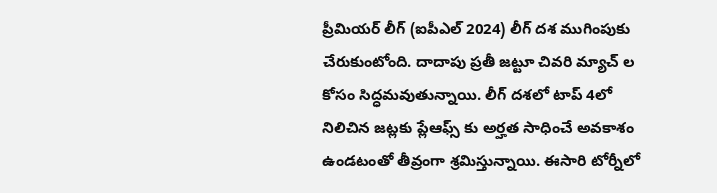ప్రీమియర్ లీగ్ (ఐపీఎల్ 2024) లీగ్ దశ ముగింపుకు చేరుకుంటోంది. దాదాపు ప్రతీ జట్టూ చివరి మ్యాచ్ ల కోసం సిద్ధమవుతున్నాయి. లీగ్ దశలో టాప్ 4లో నిలిచిన జట్లకు ప్లేఆఫ్స్ కు అర్హత సాధించే అవకాశం ఉండటంతో తీవ్రంగా శ్రమిస్తున్నాయి. ఈసారి టోర్నీలో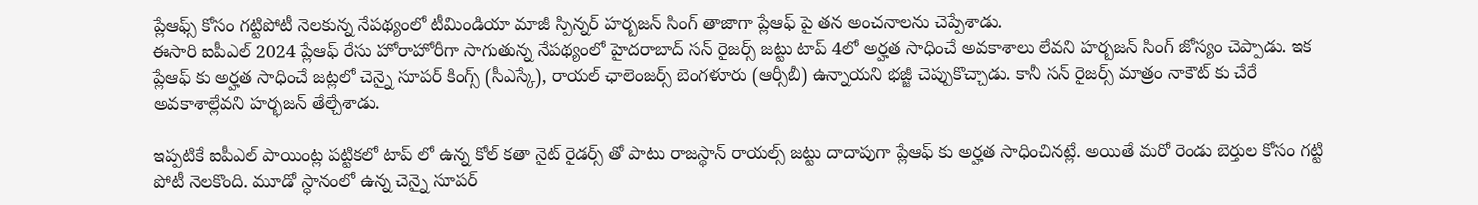ప్లేఆఫ్స్ కోసం గట్టిపోటీ నెలకున్న నేపథ్యంలో టీమిండియా మాజీ స్పిన్నర్ హర్బజన్ సింగ్ తాజాగా ప్లేఆఫ్ పై తన అంచనాలను చెప్పేశాడు.
ఈసారి ఐపీఎల్ 2024 ప్లేఆఫ్ రేసు హోరాహోరీగా సాగుతున్న నేపథ్యంలో హైదరాబాద్ సన్ రైజర్స్ జట్టు టాప్ 4లో అర్హత సాధించే అవకాశాలు లేవని హర్బజన్ సింగ్ జోస్యం చెప్పాడు. ఇక ప్లేఆఫ్ కు అర్హత సాధించే జట్లలో చెన్నై సూపర్ కింగ్స్ (సీఎస్కే), రాయల్ ఛాలెంజర్స్ బెంగళూరు (ఆర్సీబీ) ఉన్నాయని భజ్జీ చెప్పుకొచ్చాడు. కానీ సన్ రైజర్స్ మాత్రం నాకౌట్ కు చేరే అవకాశాల్లేవని హర్భజన్ తేల్చేశాడు.

ఇప్పటికే ఐపీఎల్ పాయింట్ల పట్టికలో టాప్ లో ఉన్న కోల్ కతా నైట్ రైడర్స్ తో పాటు రాజస్థాన్ రాయల్స్ జట్టు దాదాపుగా ప్లేఆఫ్ కు అర్హత సాధించినట్లే. అయితే మరో రెండు బెర్తుల కోసం గట్టి పోటీ నెలకొంది. మూడో స్ధానంలో ఉన్న చెన్నై సూపర్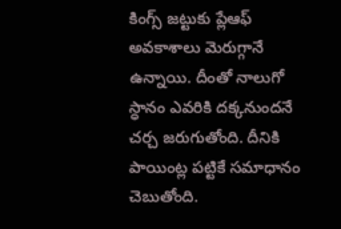కింగ్స్ జట్టుకు ప్లేఆఫ్ అవకాశాలు మెరుగ్గానే ఉన్నాయి. దీంతో నాలుగో స్ధానం ఎవరికి దక్కనుందనే చర్చ జరుగుతోంది. దీనికి పాయింట్ల పట్టికే సమాధానం చెబుతోంది.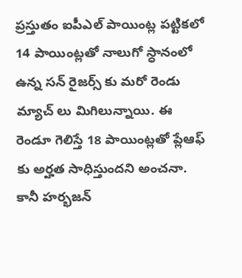ప్రస్తుతం ఐపీఎల్ పాయింట్ల పట్టికలో 14 పాయింట్లతో నాలుగో స్ధానంలో ఉన్న సన్ రైజర్స్ కు మరో రెండు మ్యాచ్ లు మిగిలున్నాయి. ఈ రెండూ గెలిస్తే 18 పాయింట్లతో ప్లేఆఫ్ కు అర్హత సాధిస్తుందని అంచనా. కానీ హర్భజన్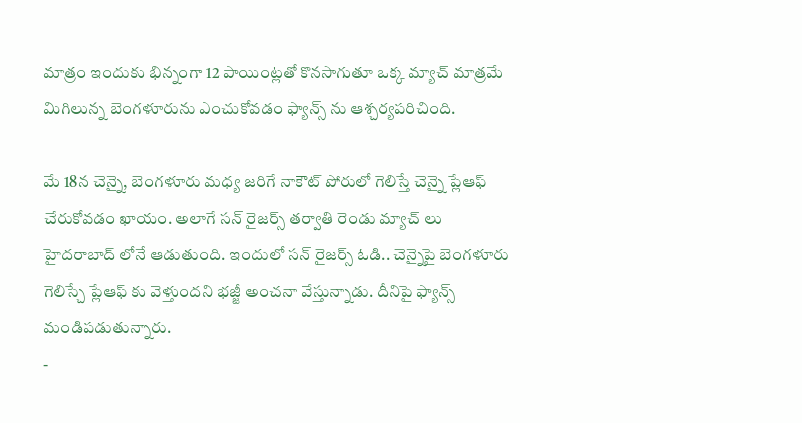మాత్రం ఇందుకు భిన్నంగా 12 పాయింట్లతో కొనసాగుతూ ఒక్క మ్యాచ్ మాత్రమే మిగిలున్న బెంగళూరును ఎంచుకోవడం ఫ్యాన్స్ ను ఆశ్చర్యపరిచింది.

మే 18న చెన్నై, బెంగళూరు మధ్య జరిగే నాకౌట్ పోరులో గెలిస్తే చెన్నై ప్లేఆఫ్ చేరుకోవడం ఖాయం. అలాగే సన్ రైజర్స్ తర్వాతి రెండు మ్యాచ్ లు హైదరాబాద్ లోనే ఆడుతుంది. ఇందులో సన్ రైజర్స్ ఓడి.. చెన్నైపై బెంగళూరు గెలిస్చే ప్లేఆఫ్ కు వెళ్తుందని భజ్జీ అంచనా వేస్తున్నాడు. దీనిపై ఫ్యాన్స్ మండిపడుతున్నారు.
-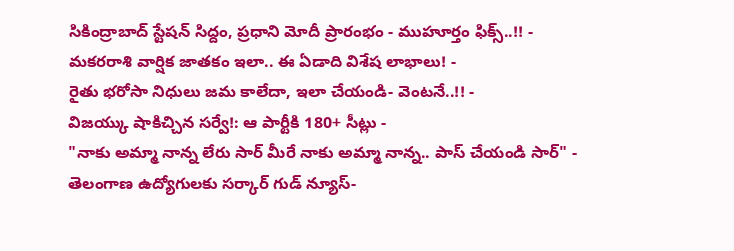సికింద్రాబాద్ స్టేషన్ సిద్దం, ప్రధాని మోదీ ప్రారంభం - ముహూర్తం ఫిక్స్..!! -
మకరరాశి వార్షిక జాతకం ఇలా.. ఈ ఏడాది విశేష లాభాలు! -
రైతు భరోసా నిధులు జమ కాలేదా, ఇలా చేయండి- వెంటనే..!! -
విజయ్కు షాకిచ్చిన సర్వే!: ఆ పార్టీకి 180+ సీట్లు -
"నాకు అమ్మా నాన్న లేరు సార్ మీరే నాకు అమ్మా నాన్న.. పాస్ చేయండి సార్" -
తెలంగాణ ఉద్యోగులకు సర్కార్ గుడ్ న్యూస్-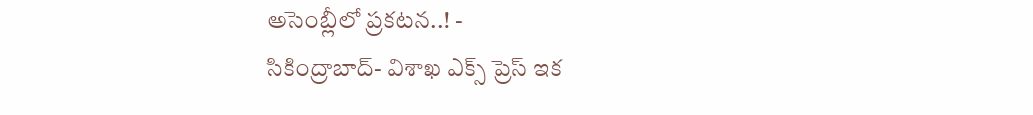అసెంబ్లీలో ప్రకటన..! -
సికింద్రాబాద్- విశాఖ ఎక్స్ ప్రెస్ ఇక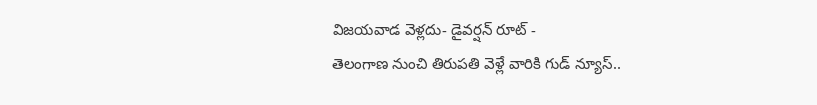విజయవాడ వెళ్లదు- డైవర్షన్ రూట్ -
తెలంగాణ నుంచి తిరుపతి వెళ్లే వారికి గుడ్ న్యూస్..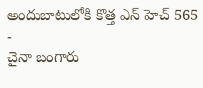అందుబాటులోకి కొత్త ఎన్ హెచ్ 565 -
చైనా బంగారు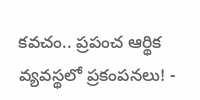కవచం.. ప్రపంచ ఆర్థిక వ్యవస్థలో ప్రకంపనలు! -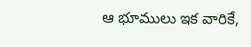ఆ భూములు ఇక వారికే,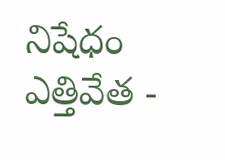నిషేధం ఎత్తివేత -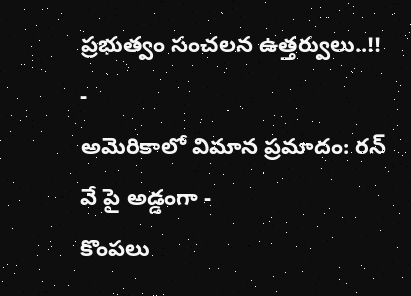ప్రభుత్వం సంచలన ఉత్తర్వులు..!! -
అమెరికాలో విమాన ప్రమాదం: రన్ వే పై అడ్డంగా -
కొంపలు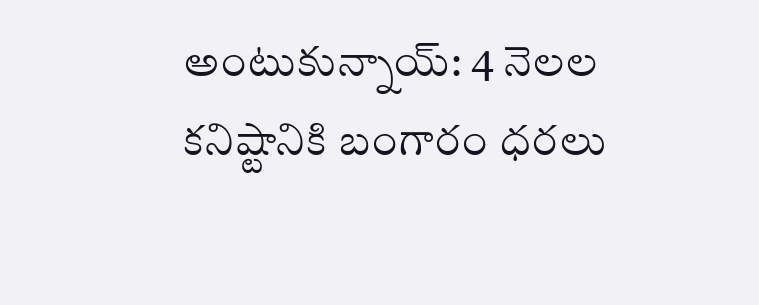అంటుకున్నాయ్: 4 నెలల కనిష్టానికి బంగారం ధరలు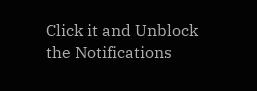Click it and Unblock the Notifications